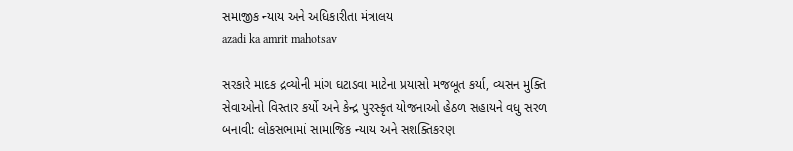સમાજીક ન્યાય અને અધિકારીતા મંત્રાલય
azadi ka amrit mahotsav

સરકારે માદક દ્રવ્યોની માંગ ઘટાડવા માટેના પ્રયાસો મજબૂત કર્યા, વ્યસન મુક્તિ સેવાઓનો વિસ્તાર કર્યો અને કેન્દ્ર પુરસ્કૃત યોજનાઓ હેઠળ સહાયને વધુ સરળ બનાવી: લોકસભામાં સામાજિક ન્યાય અને સશક્તિકરણ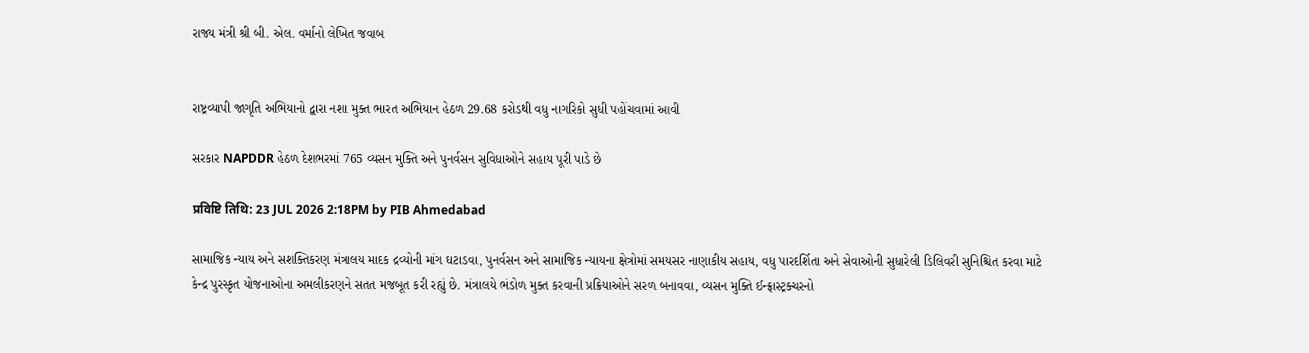રાજ્ય મંત્રી શ્રી બી. એલ. વર્માનો લેખિત જવાબ


રાષ્ટ્રવ્યાપી જાગૃતિ અભિયાનો દ્વારા નશા મુક્ત ભારત અભિયાન હેઠળ 29.68 કરોડથી વધુ નાગરિકો સુધી પહોંચવામાં આવી

સરકાર NAPDDR હેઠળ દેશભરમાં 765 વ્યસન મુક્તિ અને પુનર્વસન સુવિધાઓને સહાય પૂરી પાડે છે

प्रविष्टि तिथि: 23 JUL 2026 2:18PM by PIB Ahmedabad

સામાજિક ન્યાય અને સશક્તિકરણ મંત્રાલય માદક દ્રવ્યોની માંગ ઘટાડવા, પુનર્વસન અને સામાજિક ન્યાયના ક્ષેત્રોમાં સમયસર નાણાકીય સહાય, વધુ પારદર્શિતા અને સેવાઓની સુધારેલી ડિલિવરી સુનિશ્ચિત કરવા માટે કેન્દ્ર પુરસ્કૃત યોજનાઓના અમલીકરણને સતત મજબૂત કરી રહ્યું છે. મંત્રાલયે ભંડોળ મુક્ત કરવાની પ્રક્રિયાઓને સરળ બનાવવા, વ્યસન મુક્તિ ઈન્ફ્રાસ્ટ્રક્ચરનો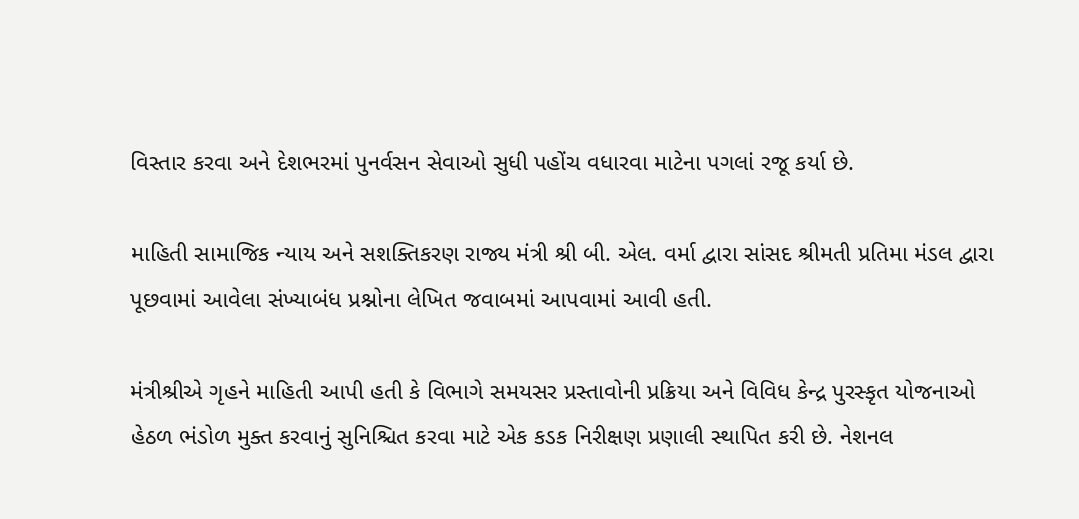વિસ્તાર કરવા અને દેશભરમાં પુનર્વસન સેવાઓ સુધી પહોંચ વધારવા માટેના પગલાં રજૂ કર્યા છે.

માહિતી સામાજિક ન્યાય અને સશક્તિકરણ રાજ્ય મંત્રી શ્રી બી. એલ. વર્મા દ્વારા સાંસદ શ્રીમતી પ્રતિમા મંડલ દ્વારા પૂછવામાં આવેલા સંખ્યાબંધ પ્રશ્નોના લેખિત જવાબમાં આપવામાં આવી હતી.

મંત્રીશ્રીએ ગૃહને માહિતી આપી હતી કે વિભાગે સમયસર પ્રસ્તાવોની પ્રક્રિયા અને વિવિધ કેન્દ્ર પુરસ્કૃત યોજનાઓ હેઠળ ભંડોળ મુક્ત કરવાનું સુનિશ્ચિત કરવા માટે એક કડક નિરીક્ષણ પ્રણાલી સ્થાપિત કરી છે. નેશનલ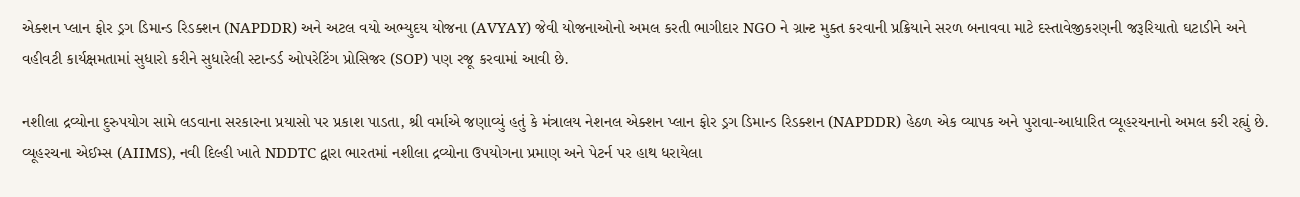એક્શન પ્લાન ફોર ડ્રગ ડિમાન્ડ રિડક્શન (NAPDDR) અને અટલ વયો અભ્યુદય યોજના (AVYAY) જેવી યોજનાઓનો અમલ કરતી ભાગીદાર NGO ને ગ્રાન્ટ મુક્ત કરવાની પ્રક્રિયાને સરળ બનાવવા માટે દસ્તાવેજીકરણની જરૂરિયાતો ઘટાડીને અને વહીવટી કાર્યક્ષમતામાં સુધારો કરીને સુધારેલી સ્ટાન્ડર્ડ ઓપરેટિંગ પ્રોસિજર (SOP) પણ રજૂ કરવામાં આવી છે.

નશીલા દ્રવ્યોના દુરુપયોગ સામે લડવાના સરકારના પ્રયાસો પર પ્રકાશ પાડતા, શ્રી વર્માએ જણાવ્યું હતું કે મંત્રાલય નેશનલ એક્શન પ્લાન ફોર ડ્રગ ડિમાન્ડ રિડક્શન (NAPDDR) હેઠળ એક વ્યાપક અને પુરાવા-આધારિત વ્યૂહરચનાનો અમલ કરી રહ્યું છે. વ્યૂહરચના એઈમ્સ (AIIMS), નવી દિલ્હી ખાતે NDDTC દ્વારા ભારતમાં નશીલા દ્રવ્યોના ઉપયોગના પ્રમાણ અને પેટર્ન પર હાથ ધરાયેલા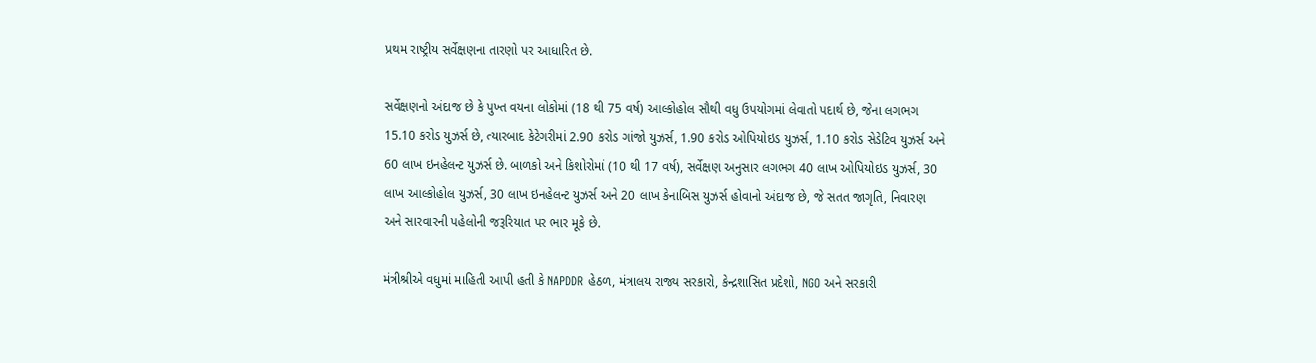પ્રથમ રાષ્ટ્રીય સર્વેક્ષણના તારણો પર આધારિત છે.

સર્વેક્ષણનો અંદાજ છે કે પુખ્ત વયના લોકોમાં (18 થી 75 વર્ષ) આલ્કોહોલ સૌથી વધુ ઉપયોગમાં લેવાતો પદાર્થ છે, જેના લગભગ 15.10 કરોડ યુઝર્સ છે, ત્યારબાદ કેટેગરીમાં 2.90 કરોડ ગાંજો યુઝર્સ, 1.90 કરોડ ઓપિયોઇડ યુઝર્સ, 1.10 કરોડ સેડેટિવ યુઝર્સ અને 60 લાખ ઇનહેલન્ટ યુઝર્સ છે. બાળકો અને કિશોરોમાં (10 થી 17 વર્ષ), સર્વેક્ષણ અનુસાર લગભગ 40 લાખ ઓપિયોઇડ યુઝર્સ, 30 લાખ આલ્કોહોલ યુઝર્સ, 30 લાખ ઇનહેલન્ટ યુઝર્સ અને 20 લાખ કેનાબિસ યુઝર્સ હોવાનો અંદાજ છે, જે સતત જાગૃતિ, નિવારણ અને સારવારની પહેલોની જરૂરિયાત પર ભાર મૂકે છે.

મંત્રીશ્રીએ વધુમાં માહિતી આપી હતી કે NAPDDR હેઠળ, મંત્રાલય રાજ્ય સરકારો, કેન્દ્રશાસિત પ્રદેશો, NGO અને સરકારી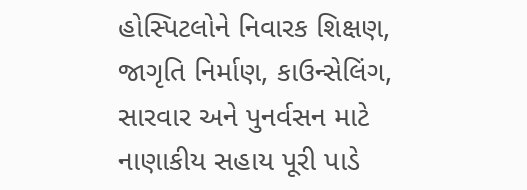હોસ્પિટલોને નિવારક શિક્ષણ, જાગૃતિ નિર્માણ, કાઉન્સેલિંગ, સારવાર અને પુનર્વસન માટે નાણાકીય સહાય પૂરી પાડે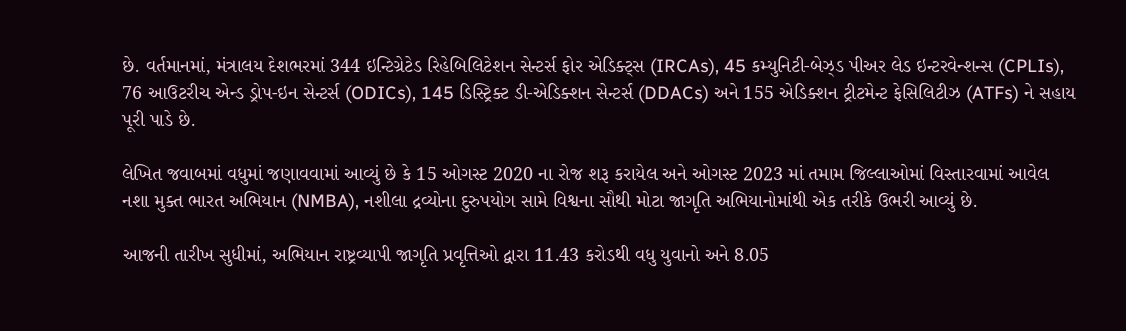છે. વર્તમાનમાં, મંત્રાલય દેશભરમાં 344 ઇન્ટિગ્રેટેડ રિહેબિલિટેશન સેન્ટર્સ ફોર એડિક્ટ્સ (IRCAs), 45 કમ્યુનિટી-બેઝ્ડ પીઅર લેડ ઇન્ટરવેન્શન્સ (CPLIs), 76 આઉટરીચ એન્ડ ડ્રોપ-ઇન સેન્ટર્સ (ODICs), 145 ડિસ્ટ્રિક્ટ ડી-એડિક્શન સેન્ટર્સ (DDACs) અને 155 એડિક્શન ટ્રીટમેન્ટ ફેસિલિટીઝ (ATFs) ને સહાય પૂરી પાડે છે.

લેખિત જવાબમાં વધુમાં જણાવવામાં આવ્યું છે કે 15 ઓગસ્ટ 2020 ના રોજ શરૂ કરાયેલ અને ઓગસ્ટ 2023 માં તમામ જિલ્લાઓમાં વિસ્તારવામાં આવેલ નશા મુક્ત ભારત અભિયાન (NMBA), નશીલા દ્રવ્યોના દુરુપયોગ સામે વિશ્વના સૌથી મોટા જાગૃતિ અભિયાનોમાંથી એક તરીકે ઉભરી આવ્યું છે.

આજની તારીખ સુધીમાં, અભિયાન રાષ્ટ્રવ્યાપી જાગૃતિ પ્રવૃત્તિઓ દ્વારા 11.43 કરોડથી વધુ યુવાનો અને 8.05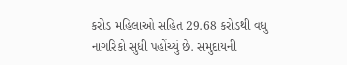કરોડ મહિલાઓ સહિત 29.68 કરોડથી વધુ નાગરિકો સુધી પહોંચ્યું છે. સમુદાયની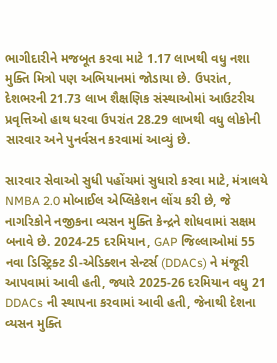ભાગીદારીને મજબૂત કરવા માટે 1.17 લાખથી વધુ નશા મુક્તિ મિત્રો પણ અભિયાનમાં જોડાયા છે. ઉપરાંત, દેશભરની 21.73 લાખ શૈક્ષણિક સંસ્થાઓમાં આઉટરીચ પ્રવૃત્તિઓ હાથ ધરવા ઉપરાંત 28.29 લાખથી વધુ લોકોની સારવાર અને પુનર્વસન કરવામાં આવ્યું છે.

સારવાર સેવાઓ સુધી પહોંચમાં સુધારો કરવા માટે, મંત્રાલયે NMBA 2.0 મોબાઈલ એપ્લિકેશન લોંચ કરી છે, જે નાગરિકોને નજીકના વ્યસન મુક્તિ કેન્દ્રને શોધવામાં સક્ષમ બનાવે છે. 2024-25 દરમિયાન, GAP જિલ્લાઓમાં 55 નવા ડિસ્ટ્રિક્ટ ડી-એડિક્શન સેન્ટર્સ (DDACs) ને મંજૂરી આપવામાં આવી હતી, જ્યારે 2025-26 દરમિયાન વધુ 21 DDACs ની સ્થાપના કરવામાં આવી હતી, જેનાથી દેશના વ્યસન મુક્તિ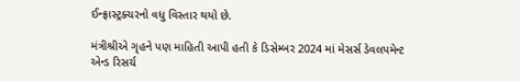ઈન્ફ્રાસ્ટ્રક્ચરનો વધુ વિસ્તાર થયો છે.

મંત્રીશ્રીએ ગૃહને પણ માહિતી આપી હતી કે ડિસેમ્બર 2024 માં મેસર્સ ડેવલપમેન્ટ એન્ડ રિસર્ચ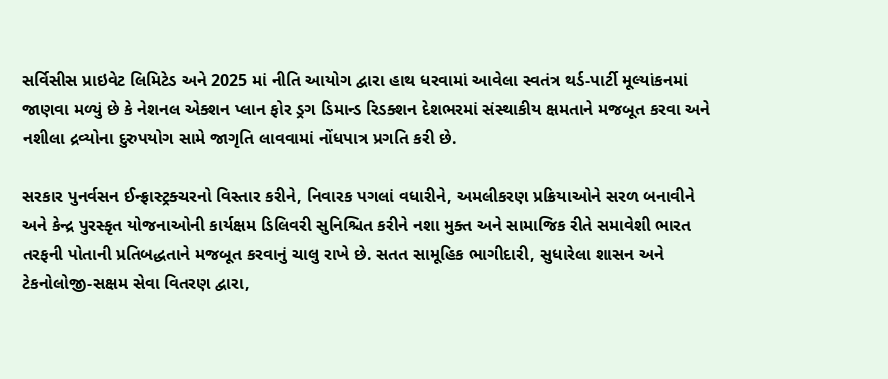સર્વિસીસ પ્રાઇવેટ લિમિટેડ અને 2025 માં નીતિ આયોગ દ્વારા હાથ ધરવામાં આવેલા સ્વતંત્ર થર્ડ-પાર્ટી મૂલ્યાંકનમાં જાણવા મળ્યું છે કે નેશનલ એક્શન પ્લાન ફોર ડ્રગ ડિમાન્ડ રિડક્શન દેશભરમાં સંસ્થાકીય ક્ષમતાને મજબૂત કરવા અને નશીલા દ્રવ્યોના દુરુપયોગ સામે જાગૃતિ લાવવામાં નોંધપાત્ર પ્રગતિ કરી છે.

સરકાર પુનર્વસન ઈન્ફ્રાસ્ટ્રક્ચરનો વિસ્તાર કરીને, નિવારક પગલાં વધારીને, અમલીકરણ પ્રક્રિયાઓને સરળ બનાવીને અને કેન્દ્ર પુરસ્કૃત યોજનાઓની કાર્યક્ષમ ડિલિવરી સુનિશ્ચિત કરીને નશા મુક્ત અને સામાજિક રીતે સમાવેશી ભારત તરફની પોતાની પ્રતિબદ્ધતાને મજબૂત કરવાનું ચાલુ રાખે છે. સતત સામૂહિક ભાગીદારી, સુધારેલા શાસન અને ટેકનોલોજી-સક્ષમ સેવા વિતરણ દ્વારા,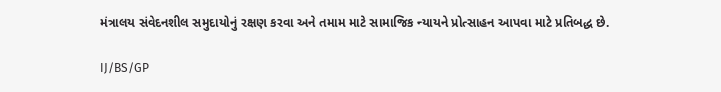મંત્રાલય સંવેદનશીલ સમુદાયોનું રક્ષણ કરવા અને તમામ માટે સામાજિક ન્યાયને પ્રોત્સાહન આપવા માટે પ્રતિબદ્ધ છે.

IJ/BS/GP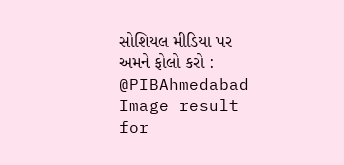સોશિયલ મીડિયા પર અમને ફોલો કરો :  @PIBAhmedabad   Image result for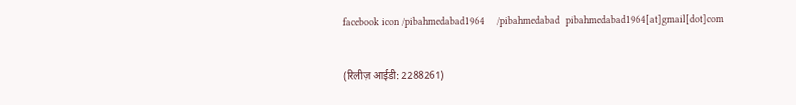facebook icon /pibahmedabad1964    /pibahmedabad  pibahmedabad1964[at]gmail[dot]com


(रिलीज़ आईडी: 2288261)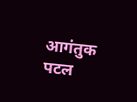आगंतुक पटल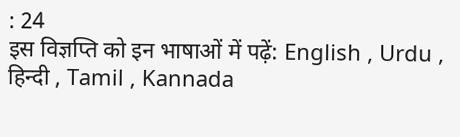: 24
इस विज्ञप्ति को इन भाषाओं में पढ़ें: English , Urdu , हिन्दी , Tamil , Kannada